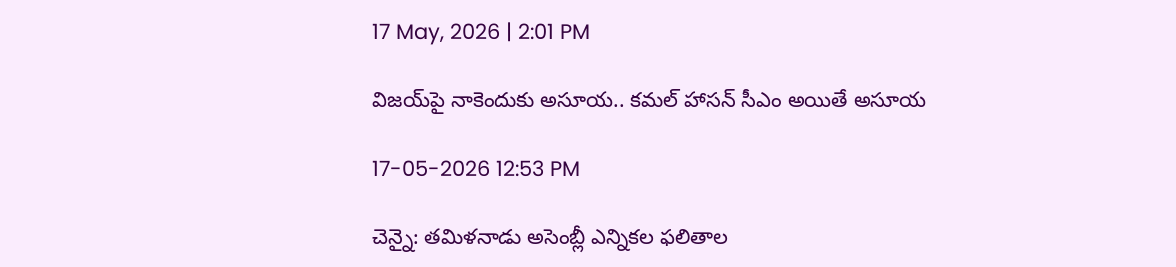17 May, 2026 | 2:01 PM

విజయ్‌పై నాకెందుకు అసూయ.. కమల్ హాసన్ సీఎం అయితే అసూయ

17-05-2026 12:53 PM

చెన్నై: తమిళనాడు అసెంబ్లీ ఎన్నికల ఫలితాల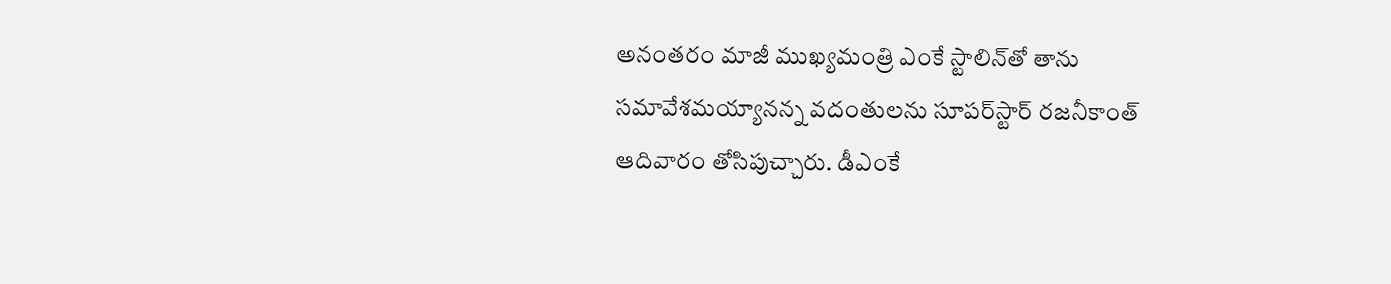అనంతరం మాజీ ముఖ్యమంత్రి ఎంకే స్టాలిన్‌తో తాను సమావేశమయ్యానన్న వదంతులను సూపర్‌స్టార్ రజనీకాంత్ ఆదివారం తోసిపుచ్చారు. డీఎంకే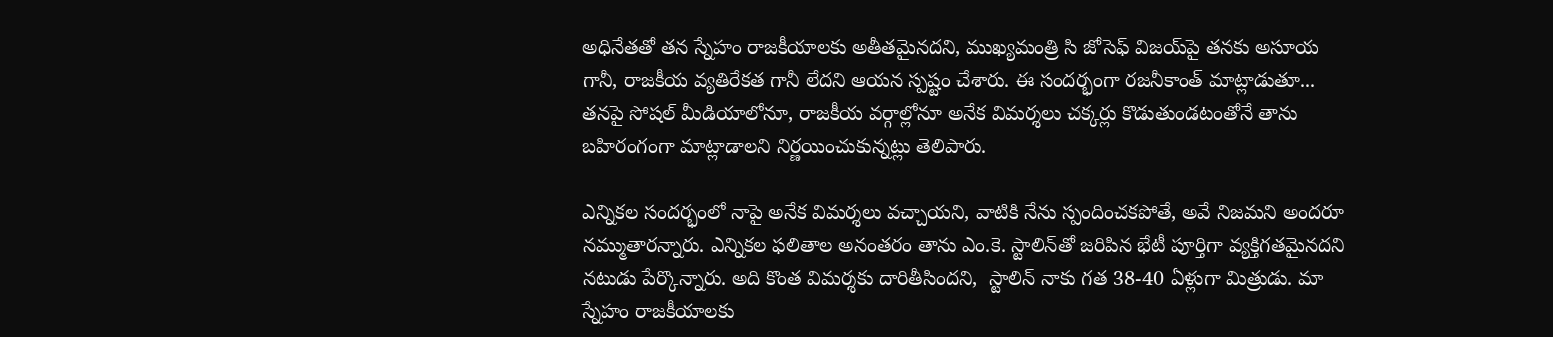అధినేతతో తన స్నేహం రాజకీయాలకు అతీతమైనదని, ముఖ్యమంత్రి సి జోసెఫ్ విజయ్‌పై తనకు అసూయ గానీ, రాజకీయ వ్యతిరేకత గానీ లేదని ఆయన స్పష్టం చేశారు. ఈ సందర్భంగా రజనీకాంత్ మాట్లాడుతూ... తనపై సోషల్ మీడియాలోనూ, రాజకీయ వర్గాల్లోనూ అనేక విమర్శలు చక్కర్లు కొడుతుండటంతోనే తాను బహిరంగంగా మాట్లాడాలని నిర్ణయించుకున్నట్లు తెలిపారు.

ఎన్నికల సందర్భంలో నాపై అనేక విమర్శలు వచ్చాయని, వాటికి నేను స్పందించకపోతే, అవే నిజమని అందరూ నమ్ముతారన్నారు. ఎన్నికల ఫలితాల అనంతరం తాను ఎం.కె. స్టాలిన్‌తో జరిపిన భేటీ పూర్తిగా వ్యక్తిగతమైనదని నటుడు పేర్కొన్నారు. అది కొంత విమర్శకు దారితీసిందని,  స్టాలిన్ నాకు గత 38-40 ఏళ్లుగా మిత్రుడు. మా స్నేహం రాజకీయాలకు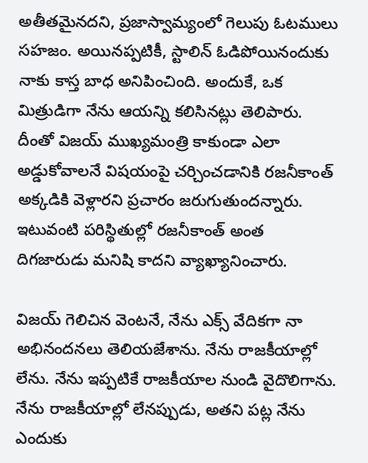అతీతమైనదని, ప్రజాస్వామ్యంలో గెలుపు ఓటములు సహజం. అయినప్పటికీ, స్టాలిన్ ఓడిపోయినందుకు నాకు కాస్త బాధ అనిపించింది. అందుకే, ఒక మిత్రుడిగా నేను ఆయన్ని కలిసినట్లు తెలిపారు. దీంతో విజయ్ ముఖ్యమంత్రి కాకుండా ఎలా అడ్డుకోవాలనే విషయంపై చర్చించడానికి రజనీకాంత్ అక్కడికి వెళ్లారని ప్రచారం జరుగుతుందన్నారు. ఇటువంటి పరిస్థితుల్లో రజనీకాంత్ అంత దిగజారుడు మనిషి కాదని వ్యాఖ్యానించారు.

విజయ్ గెలిచిన వెంటనే, నేను ఎక్స్ వేదికగా నా అభినందనలు తెలియజేశాను. నేను రాజకీయాల్లో లేను. నేను ఇప్పటికే రాజకీయాల నుండి వైదొలిగాను. నేను రాజకీయాల్లో లేనప్పుడు, అతని పట్ల నేను ఎందుకు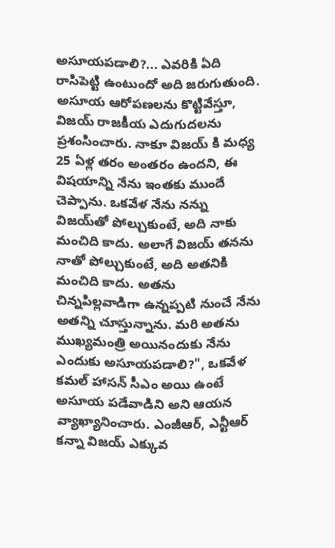అసూయపడాలి?... ఎవరికి ఏది రాసిపెట్టి ఉంటుందో అది జరుగుతుంది. అసూయ ఆరోపణలను కొట్టివేస్తూ, విజయ్ రాజకీయ ఎదుగుదలను ప్రశంసించారు. నాకూ విజయ్ కి మధ్య 25 ఏళ్ల తరం అంతరం ఉందని, ఈ విషయాన్ని నేను ఇంతకు ముందే చెప్పాను. ఒకవేళ నేను నన్ను విజయ్‌తో పోల్చుకుంటే, అది నాకు మంచిది కాదు. అలాగే విజయ్ తనను నాతో పోల్చుకుంటే, అది అతనికి మంచిది కాదు. అతను చిన్నపిల్లవాడిగా ఉన్నప్పటి నుంచే నేను అతన్ని చూస్తున్నాను. మరి అతను ముఖ్యమంత్రి అయినందుకు నేను ఎందుకు అసూయపడాలి?", ఒకవేళ కమల్ హాసన్ సీఎం అయి ఉంటే అసూయ పడేవాడిని అని ఆయన వ్యాఖ్యానించారు. ఎంజీఆర్, ఎన్టీఆర్ కన్నా విజయ్ ఎక్కువ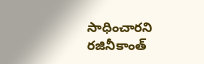సాధించారని రజినీకాంత్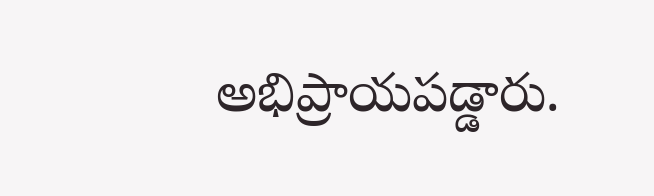అభిప్రాయపడ్డారు.